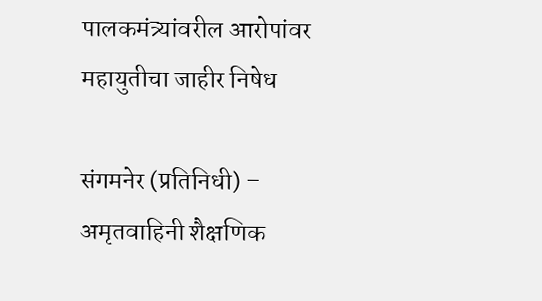पालकमंत्र्यांवरील आरोपांवर महायुतीचा जाहीर निषेध

संगमनेर (प्रतिनिधी) – अमृतवाहिनी शैक्षणिक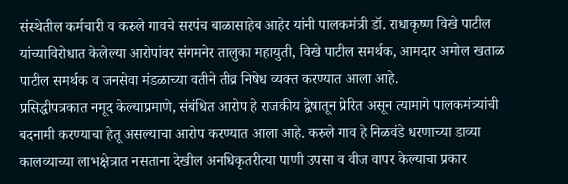संस्थेतील कर्मचारी व करुले गावचे सरपंच बाळासाहेब आहेर यांनी पालकमंत्री डॉ. राधाकृष्ण विखे पाटील यांच्याविरोधात केलेल्या आरोपांवर संगमनेर तालुका महायुती, विखे पाटील समर्थक, आमदार अमोल खताळ पाटील समर्थक व जनसेवा मंडळाच्या वतीने तीव्र निषेध व्यक्त करण्यात आला आहे.
प्रसिद्धीपत्रकात नमूद केल्याप्रमाणे, संबंधित आरोप हे राजकीय द्वेषातून प्रेरित असून त्यामागे पालकमंत्र्यांची बदनामी करण्याचा हेतू असल्याचा आरोप करण्यात आला आहे. करुले गाव हे निळवंडे धरणाच्या डाव्या कालव्याच्या लाभक्षेत्रात नसताना देखील अनधिकृतरीत्या पाणी उपसा व वीज वापर केल्याचा प्रकार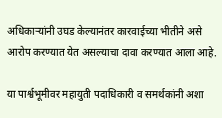अधिकाऱ्यांनी उघड केल्यानंतर कारवाईच्या भीतीने असे आरोप करण्यात येत असल्याचा दावा करण्यात आला आहे.

या पार्श्वभूमीवर महायुती पदाधिकारी व समर्थकांनी अशा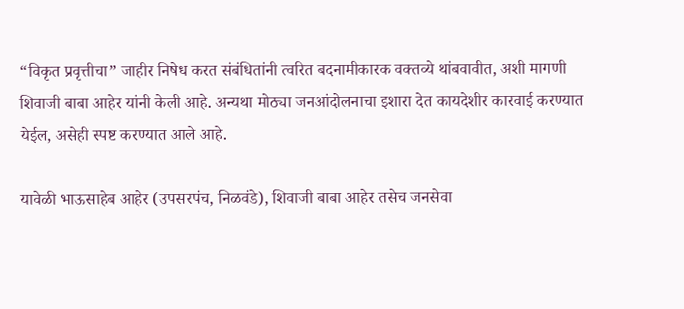“विकृत प्रवृत्तीचा” जाहीर निषेध करत संबंधितांनी त्वरित बदनामीकारक वक्तव्ये थांबवावीत, अशी मागणी शिवाजी बाबा आहेर यांनी केली आहे. अन्यथा मोठ्या जनआंदोलनाचा इशारा देत कायदेशीर कारवाई करण्यात येईल, असेही स्पष्ट करण्यात आले आहे.

यावेळी भाऊसाहेब आहेर (उपसरपंच, निळवंडे), शिवाजी बाबा आहेर तसेच जनसेवा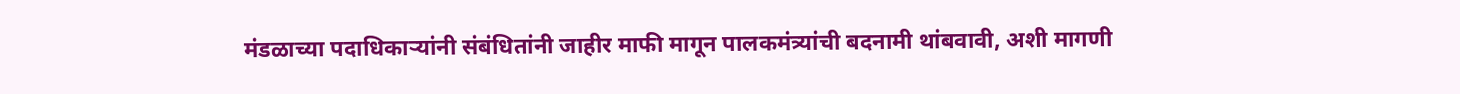मंडळाच्या पदाधिकाऱ्यांनी संबंधितांनी जाहीर माफी मागून पालकमंत्र्यांची बदनामी थांबवावी, अशी मागणी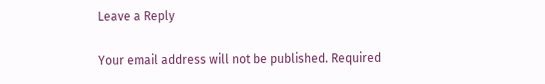Leave a Reply

Your email address will not be published. Required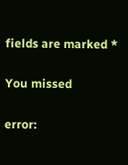fields are marked *

You missed

error: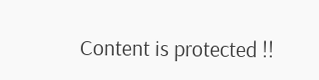Content is protected !!